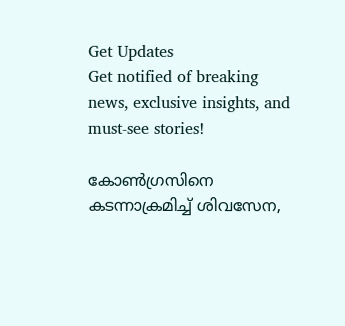Get Updates
Get notified of breaking news, exclusive insights, and must-see stories!

കോൺഗ്രസിനെ കടന്നാക്രമിച്ച് ശിവസേന,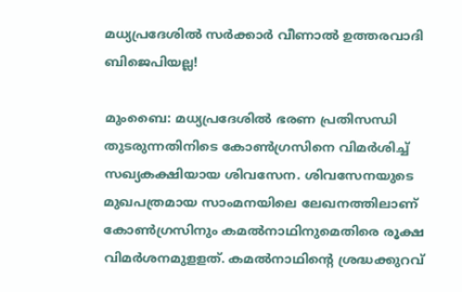മധ്യപ്രദേശിൽ സർക്കാർ വീണാൽ ഉത്തരവാദി ബിജെപിയല്ല!

മുംബൈ: മധ്യപ്രദേശില്‍ ഭരണ പ്രതിസന്ധി തുടരുന്നതിനിടെ കോണ്‍ഗ്രസിനെ വിമര്‍ശിച്ച് സഖ്യകക്ഷിയായ ശിവസേന. ശിവസേനയുടെ മുഖപത്രമായ സാംമനയിലെ ലേഖനത്തിലാണ് കോണ്‍ഗ്രസിനും കമല്‍നാഥിനുമെതിരെ രൂക്ഷ വിമര്‍ശനമുളളത്. കമല്‍നാഥിന്റെ ശ്രദ്ധക്കുറവ്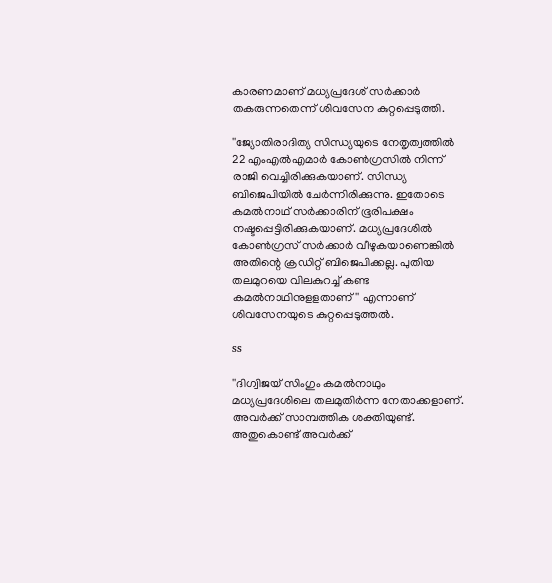കാരണമാണ് മധ്യപ്രദേശ് സര്‍ക്കാര്‍ തകരുന്നതെന്ന് ശിവസേന കുറ്റപ്പെടുത്തി.

''ജ്യോതിരാദിത്യ സിന്ധ്യയുടെ നേതൃത്വത്തില്‍ 22 എംഎല്‍എമാര്‍ കോണ്‍ഗ്രസില്‍ നിന്ന് രാജി വെച്ചിരിക്കുകയാണ്. സിന്ധ്യ ബിജെപിയില്‍ ചേര്‍ന്നിരിക്കുന്നു. ഇതോടെ കമല്‍നാഥ് സര്‍ക്കാരിന് ഭൂരിപക്ഷം നഷ്ടപ്പെട്ടിരിക്കുകയാണ്. മധ്യപ്രദേശില്‍ കോണ്‍ഗ്രസ് സര്‍ക്കാര്‍ വീഴുകയാണെങ്കില്‍ അതിന്റെ ക്രഡിറ്റ് ബിജെപിക്കല്ല. പുതിയ തലമുറയെ വിലകുറച്ച് കണ്ട കമല്‍നാഥിനുളളതാണ്'' എന്നാണ് ശിവസേനയുടെ കുറ്റപ്പെടുത്തല്‍.

ss

''ദിഗ്വിജയ് സിംഗും കമല്‍നാഥും മധ്യപ്രദേശിലെ തലമുതിര്‍ന്ന നേതാക്കളാണ്. അവര്‍ക്ക് സാമ്പത്തിക ശക്തിയുണ്ട്. അതുകൊണ്ട് അവര്‍ക്ക്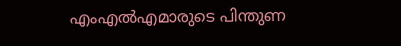എംഎല്‍എമാരുടെ പിന്തുണ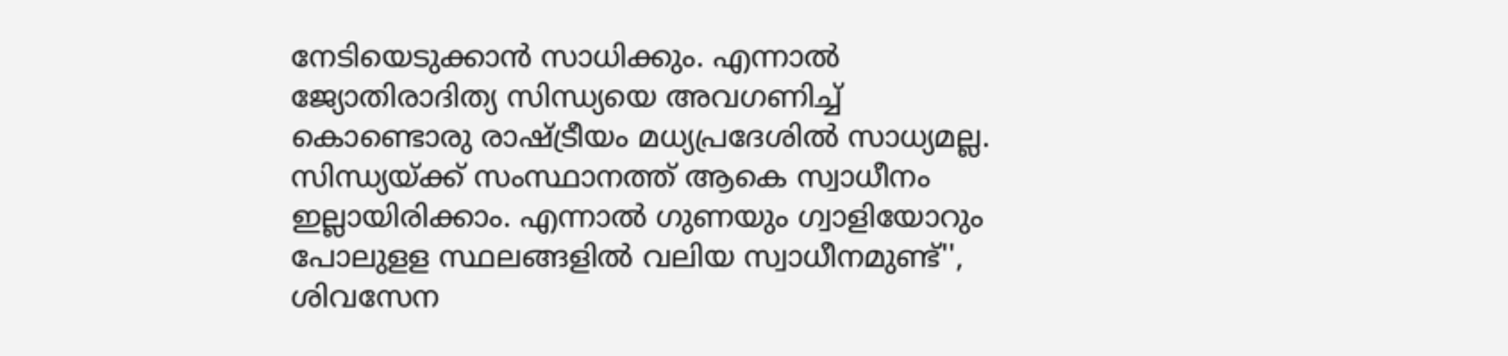നേടിയെടുക്കാന്‍ സാധിക്കും. എന്നാല്‍ ജ്യോതിരാദിത്യ സിന്ധ്യയെ അവഗണിച്ച് കൊണ്ടൊരു രാഷ്ട്രീയം മധ്യപ്രദേശില്‍ സാധ്യമല്ല. സിന്ധ്യയ്ക്ക് സംസ്ഥാനത്ത് ആകെ സ്വാധീനം ഇല്ലായിരിക്കാം. എന്നാല്‍ ഗുണയും ഗ്വാളിയോറും പോലുളള സ്ഥലങ്ങളില്‍ വലിയ സ്വാധീനമുണ്ട്'', ശിവസേന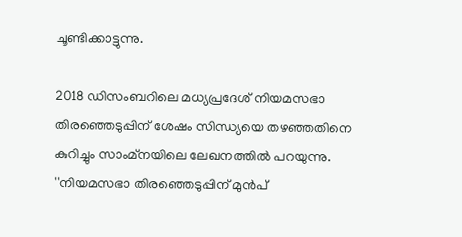ചൂണ്ടിക്കാട്ടുന്നു.

2018 ഡിസംബറിലെ മധ്യപ്രദേശ് നിയമസഭാ തിരഞ്ഞെടുപ്പിന് ശേഷം സിന്ധ്യയെ തഴഞ്ഞതിനെ കുറിച്ചും സാംമ്‌നയിലെ ലേഖനത്തില്‍ പറയുന്നു. ''നിയമസഭാ തിരഞ്ഞെടുപ്പിന് മുന്‍പ്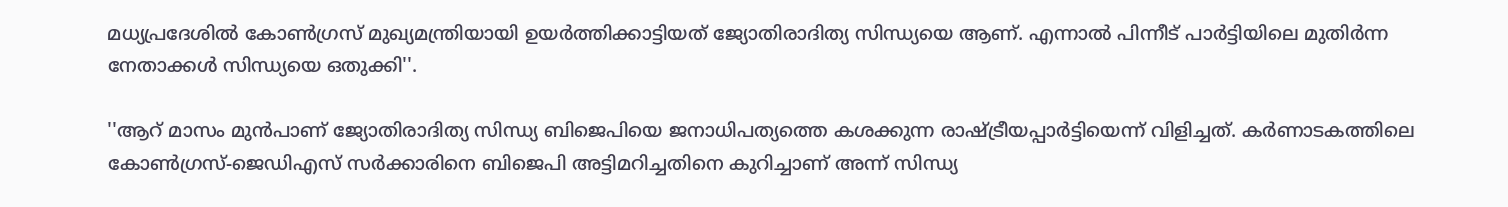മധ്യപ്രദേശില്‍ കോണ്‍ഗ്രസ് മുഖ്യമന്ത്രിയായി ഉയര്‍ത്തിക്കാട്ടിയത് ജ്യോതിരാദിത്യ സിന്ധ്യയെ ആണ്. എന്നാല്‍ പിന്നീട് പാര്‍ട്ടിയിലെ മുതിര്‍ന്ന നേതാക്കള്‍ സിന്ധ്യയെ ഒതുക്കി''.

''ആറ് മാസം മുന്‍പാണ് ജ്യോതിരാദിത്യ സിന്ധ്യ ബിജെപിയെ ജനാധിപത്യത്തെ കശക്കുന്ന രാഷ്ട്രീയപ്പാര്‍ട്ടിയെന്ന് വിളിച്ചത്. കര്‍ണാടകത്തിലെ കോണ്‍ഗ്രസ്-ജെഡിഎസ് സര്‍ക്കാരിനെ ബിജെപി അട്ടിമറിച്ചതിനെ കുറിച്ചാണ് അന്ന് സിന്ധ്യ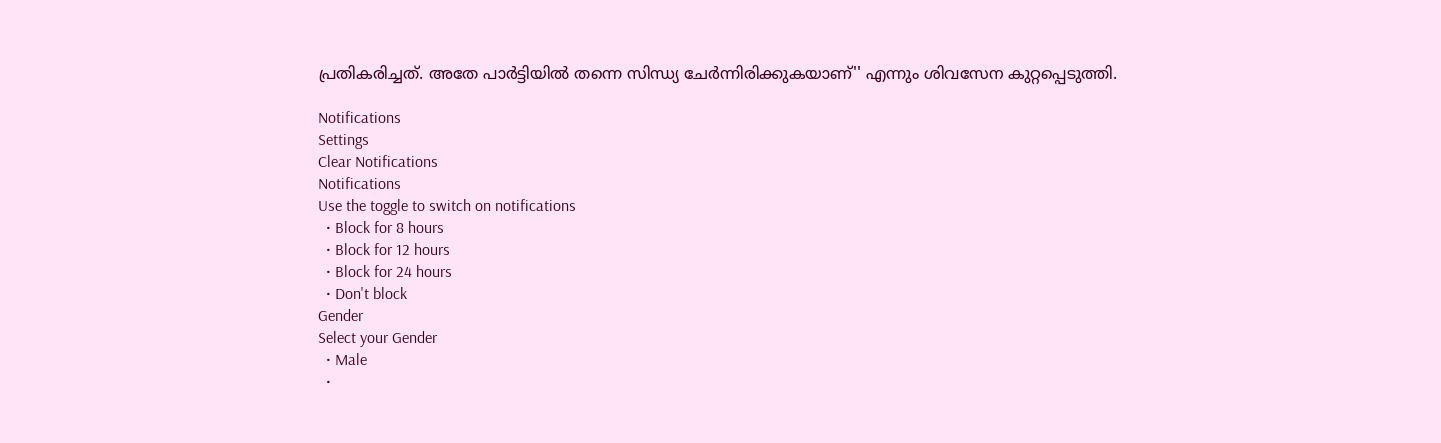പ്രതികരിച്ചത്. അതേ പാര്‍ട്ടിയില്‍ തന്നെ സിന്ധ്യ ചേര്‍ന്നിരിക്കുകയാണ്'' എന്നും ശിവസേന കുറ്റപ്പെടുത്തി.

Notifications
Settings
Clear Notifications
Notifications
Use the toggle to switch on notifications
  • Block for 8 hours
  • Block for 12 hours
  • Block for 24 hours
  • Don't block
Gender
Select your Gender
  • Male
  •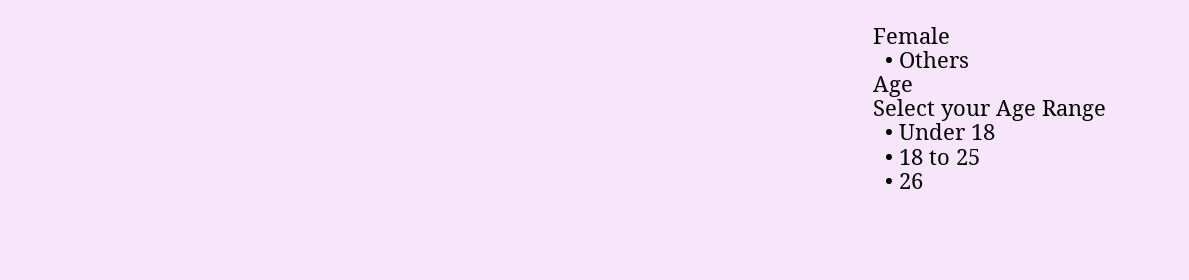Female
  • Others
Age
Select your Age Range
  • Under 18
  • 18 to 25
  • 26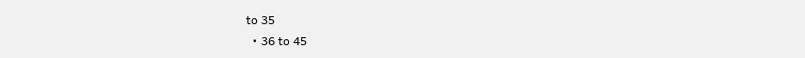to 35
  • 36 to 45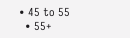• 45 to 55
  • 55+